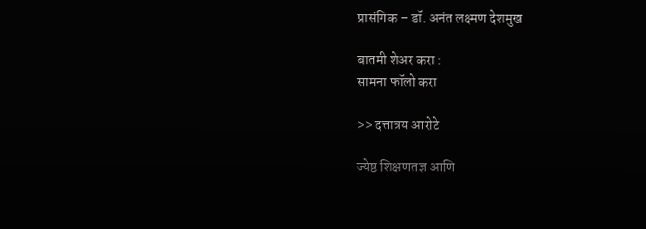प्रासंगिक – डॉ. अनंत लक्ष्मण देशमुख

बातमी शेअर करा :
सामना फॉलो करा

>> दत्तात्रय आरोटे

ज्येष्ठ शिक्षणतज्ञ आणि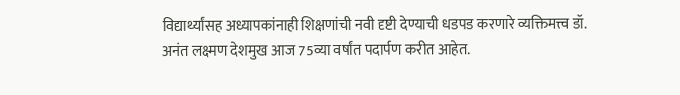विद्यार्थ्यांसह अध्यापकांनाही शिक्षणांची नवी दृष्टी देण्याची धडपड करणारे व्यक्तिमत्त्व डॉ. अनंत लक्ष्मण देशमुख आज 75व्या वर्षांत पदार्पण करीत आहेत.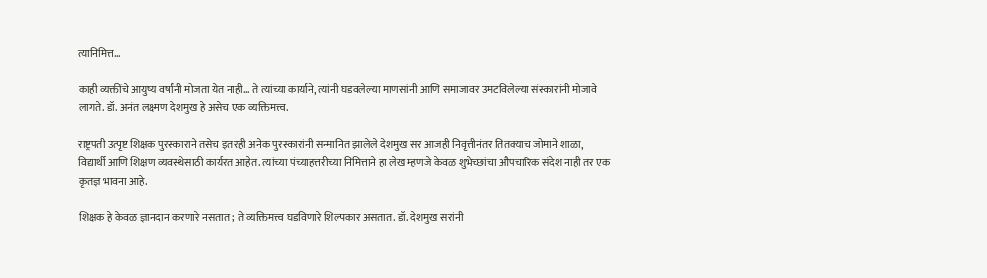त्यानिमित्त…

काही व्यक्तींचे आयुष्य वर्षांनी मोजता येत नाही… ते त्यांच्या कार्याने, त्यांनी घडवलेल्या माणसांनी आणि समाजावर उमटविलेल्या संस्कारांनी मोजावे लागते. डॉ. अनंत लक्ष्मण देशमुख हे असेच एक व्यक्तिमत्त्व.

राष्ट्रपती उत्पृष्ट शिक्षक पुरस्काराने तसेच इतरही अनेक पुरस्कारांनी सन्मानित झालेले देशमुख सर आजही निवृत्तीनंतर तितक्याच जोमाने शाळा, विद्यार्थी आणि शिक्षण व्यवस्थेसाठी कार्यरत आहेत. त्यांच्या पंच्याहत्तरीच्या निमित्ताने हा लेख म्हणजे केवळ शुभेच्छांचा औपचारिक संदेश नाही तर एक कृतज्ञ भावना आहे.

शिक्षक हे केवळ ज्ञानदान करणारे नसतात; ते व्यक्तिमत्त्व घडविणारे शिल्पकार असतात. डॉ. देशमुख सरांनी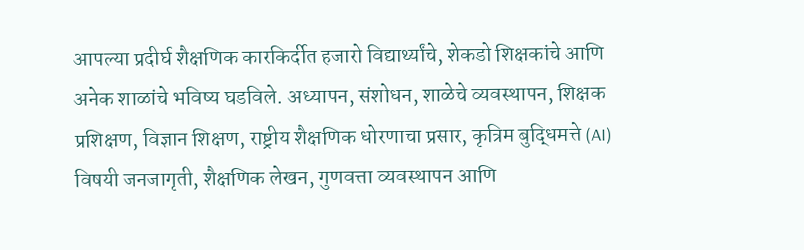आपल्या प्रदीर्घ शैक्षणिक कारकिर्दीत हजारो विद्यार्थ्यांचे, शेकडो शिक्षकांचे आणि अनेक शाळांचे भविष्य घडविले. अध्यापन, संशोधन, शाळेचे व्यवस्थापन, शिक्षक प्रशिक्षण, विज्ञान शिक्षण, राष्ट्रीय शैक्षणिक धोरणाचा प्रसार, कृत्रिम बुद्धिमत्ते (AI) विषयी जनजागृती, शैक्षणिक लेखन, गुणवत्ता व्यवस्थापन आणि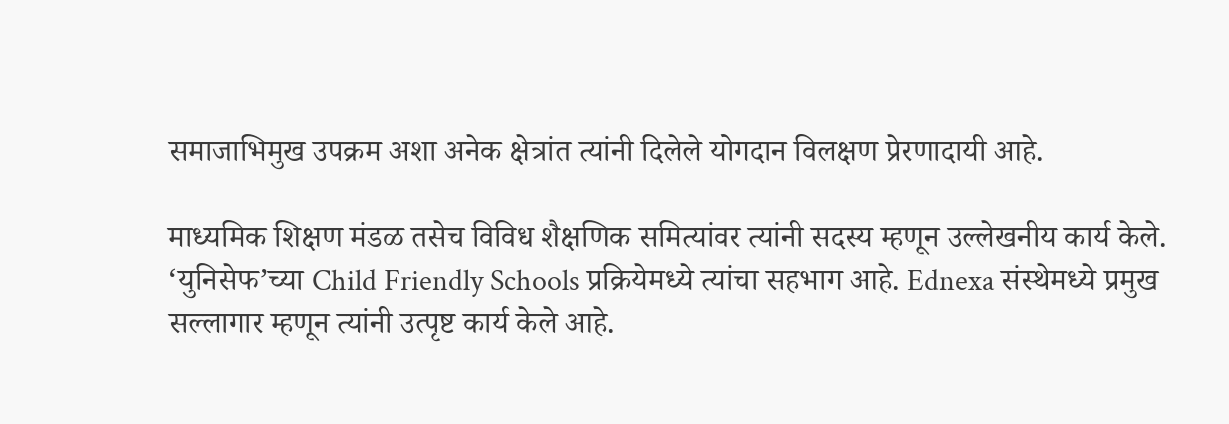समाजाभिमुख उपक्रम अशा अनेक क्षेत्रांत त्यांनी दिलेले योगदान विलक्षण प्रेरणादायी आहे.

माध्यमिक शिक्षण मंडळ तसेच विविध शैक्षणिक समित्यांवर त्यांनी सदस्य म्हणून उल्लेखनीय कार्य केले. ‘युनिसेफ’च्या Child Friendly Schools प्रक्रियेमध्ये त्यांचा सहभाग आहे. Ednexa संस्थेमध्ये प्रमुख सल्लागार म्हणून त्यांनी उत्पृष्ट कार्य केले आहे.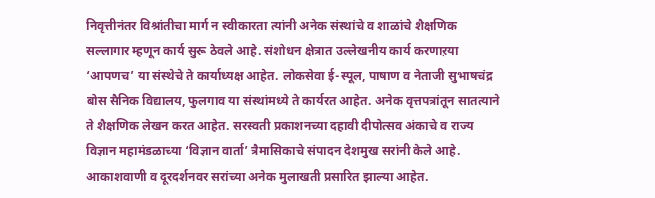निवृत्तीनंतर विश्रांतीचा मार्ग न स्वीकारता त्यांनी अनेक संस्थांचे व शाळांचे शैक्षणिक सल्लागार म्हणून कार्य सुरू ठेवले आहे. संशोधन क्षेत्रात उल्लेखनीय कार्य करणाऱया ‘आपणच’ या संस्थेचे ते कार्याध्यक्ष आहेत. लोकसेवा ई-स्पूल, पाषाण व नेताजी सुभाषचंद्र बोस सैनिक विद्यालय, फुलगाव या संस्थांमध्ये ते कार्यरत आहेत. अनेक वृत्तपत्रांतून सातत्याने ते शैक्षणिक लेखन करत आहेत. सरस्वती प्रकाशनच्या दहावी दीपोत्सव अंकाचे व राज्य विज्ञान महामंडळाच्या ‘विज्ञान वार्ता’ त्रैमासिकाचे संपादन देशमुख सरांनी केले आहे. आकाशवाणी व दूरदर्शनवर सरांच्या अनेक मुलाखती प्रसारित झाल्या आहेत.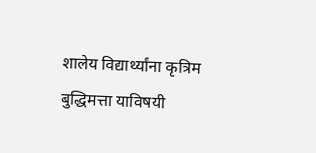शालेय विद्यार्थ्यांना कृत्रिम बुद्धिमत्ता याविषयी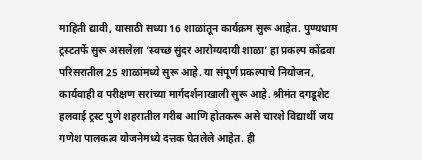माहिती द्यावी, यासाठी सध्या 16 शाळांतून कार्यक्रम सुरू आहेत. पुण्यधाम ट्रस्टतर्फे सुरू असलेला ‘स्वच्छ सुंदर आरोग्यदायी शाळा’ हा प्रकल्प कोंढवा परिसरातील 25 शाळांमध्ये सुरू आहे. या संपूर्ण प्रकल्पाचे नियोजन, कार्यवाही व परीक्षण सरांच्या मार्गदर्शनाखाली सुरू आहे. श्रीमंत दगडूशेट हलवाई ट्रस्ट पुणे शहरातील गरीब आणि होतकरू असे चारशे विद्यार्थी जय गणेश पालकत्व योजनेमध्ये दत्तक घेतलेले आहेत. ही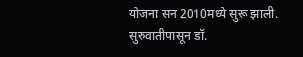योजना सन 2010मध्ये सुरू झाली. सुरुवातीपासून डॉ.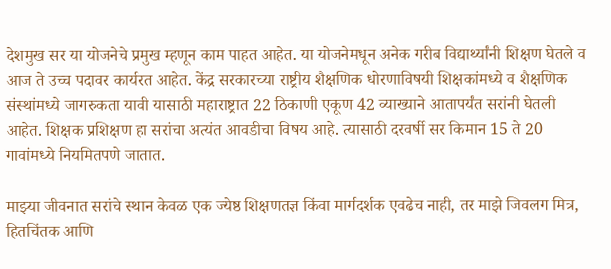देशमुख सर या योजनेचे प्रमुख म्हणून काम पाहत आहेत. या योजनेमधून अनेक गरीब विद्यार्थ्यांनी शिक्षण घेतले व आज ते उच्च पदावर कार्यरत आहेत. केंद्र सरकारच्या राष्ट्रीय शैक्षणिक धोरणाविषयी शिक्षकांमध्ये व शैक्षणिक संस्थांमध्ये जागरुकता यावी यासाठी महाराष्ट्रात 22 ठिकाणी एकूण 42 व्याख्याने आतापर्यंत सरांनी घेतली आहेत. शिक्षक प्रशिक्षण हा सरांचा अत्यंत आवडीचा विषय आहे. त्यासाठी दरवर्षी सर किमान 15 ते 20 गावांमध्ये नियमितपणे जातात.

माझ्या जीवनात सरांचे स्थान केवळ एक ज्येष्ठ शिक्षणतज्ञ किंवा मार्गदर्शक एवढेच नाही, तर माझे जिवलग मित्र, हितचिंतक आणि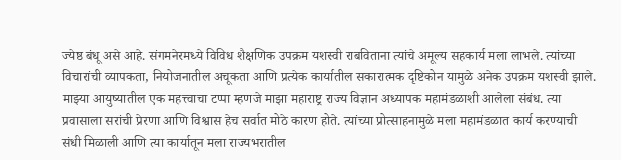ज्येष्ठ बंधू असे आहे. संगमनेरमध्ये विविध शैक्षणिक उपक्रम यशस्वी राबविताना त्यांचे अमूल्य सहकार्य मला लाभले. त्यांच्या विचारांची व्यापकता, नियोजनातील अचूकता आणि प्रत्येक कार्यातील सकारात्मक दृष्टिकोन यामुळे अनेक उपक्रम यशस्वी झाले. माझ्या आयुष्यातील एक महत्त्वाचा टप्पा म्हणजे माझा महाराष्ट्र राज्य विज्ञान अध्यापक महामंडळाशी आलेला संबंध. त्या प्रवासाला सरांची प्रेरणा आणि विश्वास हेच सर्वात मोठे कारण होते. त्यांच्या प्रोत्साहनामुळे मला महामंडळात कार्य करण्याची संधी मिळाली आणि त्या कार्यातून मला राज्यभरातील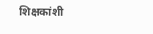शिक्षकांशी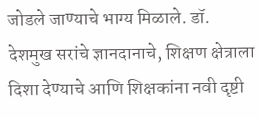जोडले जाण्याचे भाग्य मिळाले. डॉ. देशमुख सरांचे ज्ञानदानाचे, शिक्षण क्षेत्राला दिशा देण्याचे आणि शिक्षकांना नवी दृष्टी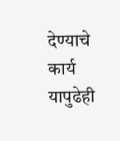देण्याचे कार्य यापुढेही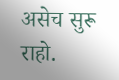असेच सुरू राहो.